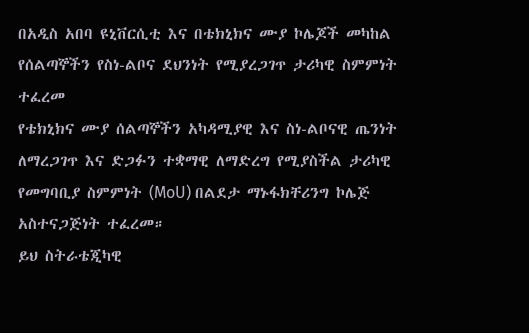በአዲስ አበባ ዩኒቨርሲቲ እና በቴክኒክና ሙያ ኮሌጆች መካከል የሰልጣኞችን የስነ-ልቦና ደህንነት የሚያረጋገጥ ታሪካዊ ስምምነት ተፈረመ
የቴክኒክና ሙያ ሰልጣኞችን አካዳሚያዊ እና ስነ-ልቦናዊ ጤንነት ለማረጋገጥ እና ድጋፉን ተቋማዊ ለማድረግ የሚያስችል ታሪካዊ የመግባቢያ ስምምነት (MoU) በልደታ ማኑፋክቸሪንግ ኮሌጅ አስተናጋጅነት ተፈረመ።
ይህ ስትራቴጂካዊ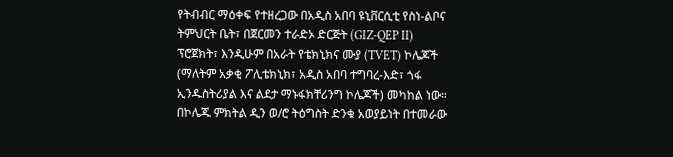የትብብር ማዕቀፍ የተዘረጋው በአዲስ አበባ ዩኒቨርሲቲ የስነ-ልቦና ትምህርት ቤት፣ በጀርመን ተራድኦ ድርጅት (GIZ-QEP II) ፕሮጀክት፣ እንዲሁም በአራት የቴክኒክና ሙያ (TVET) ኮሌጆች (ማለትም አቃቂ ፖሊቴክኒክ፣ አዲስ አበባ ተግባረ-እድ፣ ጎፋ ኢንዱስትሪያል እና ልደታ ማኑፋክቸሪንግ ኮሌጆች) መካከል ነው።
በኮሌጁ ምክትል ዲን ወ/ሮ ትዕግስት ድንቁ አወያይነት በተመራው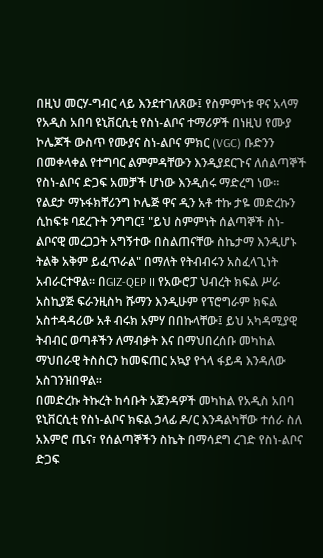በዚህ መርሃ-ግብር ላይ እንደተገለጸው፤ የስምምነቱ ዋና አላማ የአዲስ አበባ ዩኒቨርሲቲ የስነ-ልቦና ተማሪዎች በነዚህ የሙያ ኮሌጆች ውስጥ የሙያና ስነ-ልቦና ምክር (VGC) ቡድንን በመቀላቀል የተግባር ልምምዳቸውን እንዲያደርጉና ለሰልጣኞች የስነ-ልቦና ድጋፍ አመቻች ሆነው እንዲሰሩ ማድረግ ነው።
የልደታ ማኑፋክቸሪንግ ኮሌጅ ዋና ዲን አቶ ተኩ ታዬ መድረኩን ሲከፍቱ ባደረጉት ንግግር፤ "ይህ ስምምነት ሰልጣኞች ስነ-ልቦናዊ መረጋጋት አግኝተው በስልጠናቸው ስኬታማ እንዲሆኑ ትልቅ አቅም ይፈጥራል" በማለት የትብብሩን አስፈላጊነት አብራርተዋል። በGIZ-QEP II የአውሮፓ ህብረት ክፍል ሥራ አስኪያጅ ፍራንዚስካ ሹማን እንዲሁም የፕሮግራም ክፍል አስተዳዳሪው አቶ ብሩክ አምሃ በበኩላቸው፤ ይህ አካዳሚያዊ ትብብር ወጣቶችን ለማብቃት እና በማህበረሰቡ መካከል ማህበራዊ ትስስርን ከመፍጠር አኳያ የጎላ ፋይዳ እንዳለው አስገንዝበዋል።
በመድረኩ ትኩረት ከሳቡት አጀንዳዎች መካከል የአዲስ አበባ ዩኒቨርሲቲ የስነ-ልቦና ክፍል ኃላፊ ዶ/ር እንዳልካቸው ተሰራ ስለ አእምሮ ጤና፣ የሰልጣኞችን ስኬት በማሳደግ ረገድ የስነ-ልቦና ድጋፍ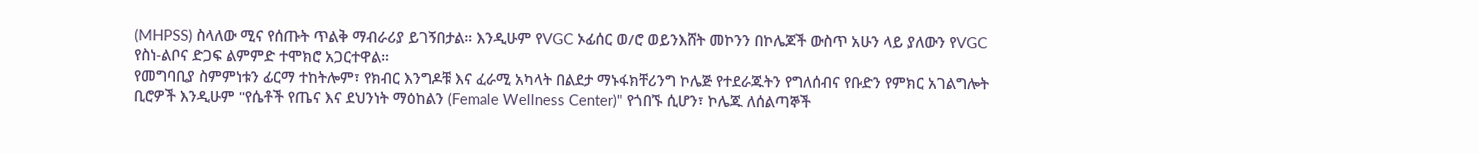(MHPSS) ስላለው ሚና የሰጡት ጥልቅ ማብራሪያ ይገኝበታል። እንዲሁም የVGC ኦፊሰር ወ/ሮ ወይንእሸት መኮንን በኮሌጆች ውስጥ አሁን ላይ ያለውን የVGC የስነ-ልቦና ድጋፍ ልምምድ ተሞክሮ አጋርተዋል።
የመግባቢያ ስምምነቱን ፊርማ ተከትሎም፣ የክብር እንግዶቹ እና ፈራሚ አካላት በልደታ ማኑፋክቸሪንግ ኮሌጅ የተደራጁትን የግለሰብና የቡድን የምክር አገልግሎት ቢሮዎች እንዲሁም "የሴቶች የጤና እና ደህንነት ማዕከልን (Female Wellness Center)" የጎበኙ ሲሆን፣ ኮሌጁ ለሰልጣኞች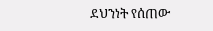ደህንነት የሰጠው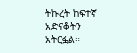ትኩረት ከፍተኛ አድናቆትን አትርፏል።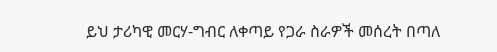ይህ ታሪካዊ መርሃ-ግብር ለቀጣይ የጋራ ስራዎች መሰረት በጣለ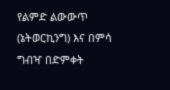የልምድ ልውውጥ (ኔትወርኪንግ) እና በምሳ ግብዣ በድምቀት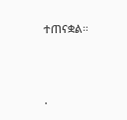ተጠናቋል።




.